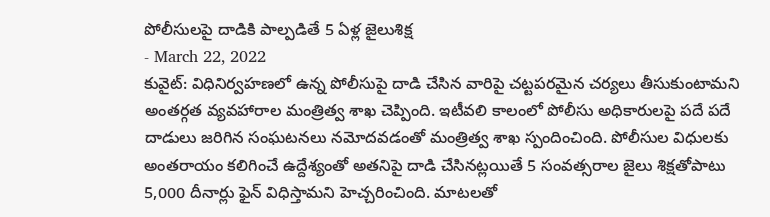పోలీసులపై దాడికి పాల్పడితే 5 ఏళ్ల జైలుశిక్ష
- March 22, 2022
కువైట్: విధినిర్వహణలో ఉన్న పోలీసుపై దాడి చేసిన వారిపై చట్టపరమైన చర్యలు తీసుకుంటామని అంతర్గత వ్యవహారాల మంత్రిత్వ శాఖ చెప్పింది. ఇటీవలి కాలంలో పోలీసు అధికారులపై పదే పదే దాడులు జరిగిన సంఘటనలు నమోదవడంతో మంత్రిత్వ శాఖ స్పందించింది. పోలీసుల విధులకు అంతరాయం కలిగించే ఉద్దేశ్యంతో అతనిపై దాడి చేసినట్లయితే 5 సంవత్సరాల జైలు శిక్షతోపాటు 5,000 దీనార్లు ఫైన్ విధిస్తామని హెచ్చరించింది. మాటలతో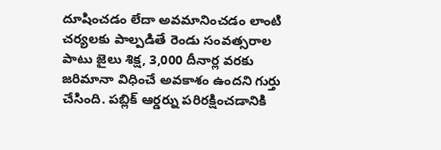దూషించడం లేదా అవమానించడం లాంటి చర్యలకు పాల్పడితే రెండు సంవత్సరాల పాటు జైలు శిక్ష, 3,000 దీనార్ల వరకు జరిమానా విధించే అవకాశం ఉందని గుర్తు చేసింది. పబ్లిక్ ఆర్డర్ను పరిరక్షించడానికి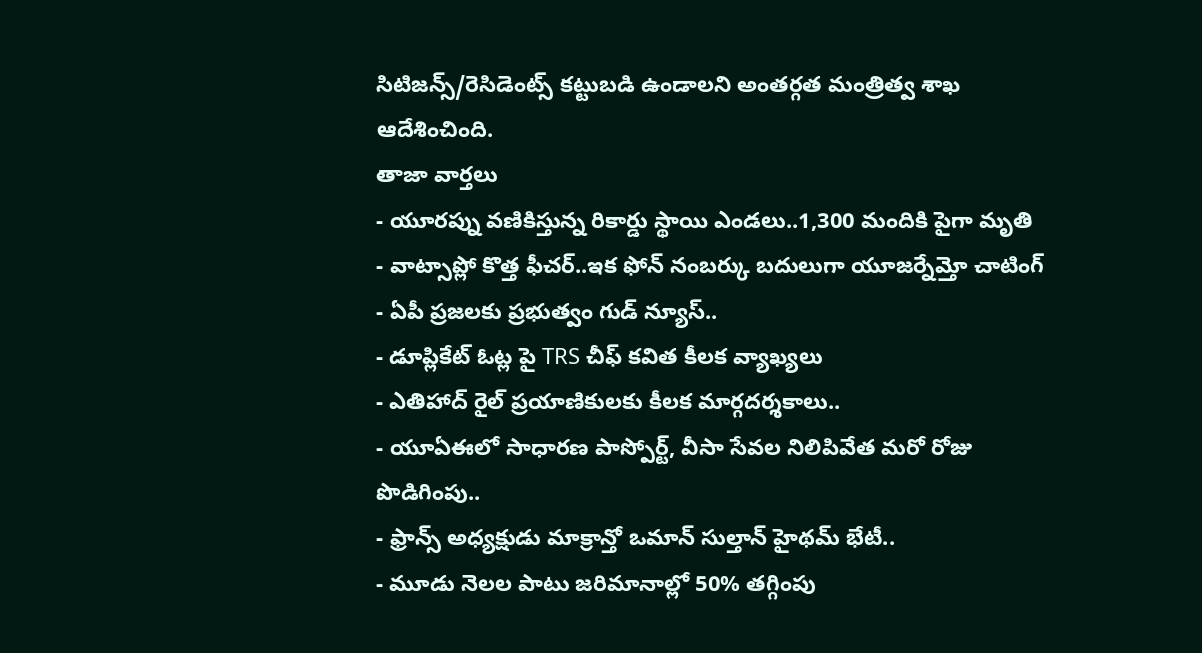సిటిజన్స్/రెసిడెంట్స్ కట్టుబడి ఉండాలని అంతర్గత మంత్రిత్వ శాఖ ఆదేశించింది.
తాజా వార్తలు
- యూరప్ను వణికిస్తున్న రికార్డు స్థాయి ఎండలు..1,300 మందికి పైగా మృతి
- వాట్సాప్లో కొత్త ఫీచర్..ఇక ఫోన్ నంబర్కు బదులుగా యూజర్నేమ్తో చాటింగ్
- ఏపీ ప్రజలకు ప్రభుత్వం గుడ్ న్యూస్..
- డూప్లికేట్ ఓట్ల పై TRS చీఫ్ కవిత కీలక వ్యాఖ్యలు
- ఎతిహాద్ రైల్ ప్రయాణికులకు కీలక మార్గదర్శకాలు..
- యూఏఈలో సాధారణ పాస్పోర్ట్, వీసా సేవల నిలిపివేత మరో రోజు పొడిగింపు..
- ఫ్రాన్స్ అధ్యక్షుడు మాక్రాన్తో ఒమాన్ సుల్తాన్ హైథమ్ భేటీ..
- మూడు నెలల పాటు జరిమానాల్లో 50% తగ్గింపు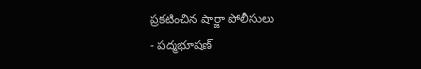ప్రకటించిన షార్జా పోలీసులు
- పద్మభూషణ్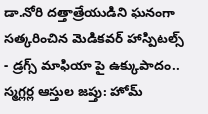డా.నోరి దత్తాత్రేయుడిని ఘనంగా సత్కరించిన మెడికవర్ హాస్పిటల్స్
- డ్రగ్స్ మాఫియా పై ఉక్కుపాదం.. స్మగ్లర్ల ఆస్తుల జప్తు: హోమ్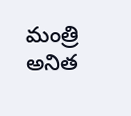మంత్రి అనిత